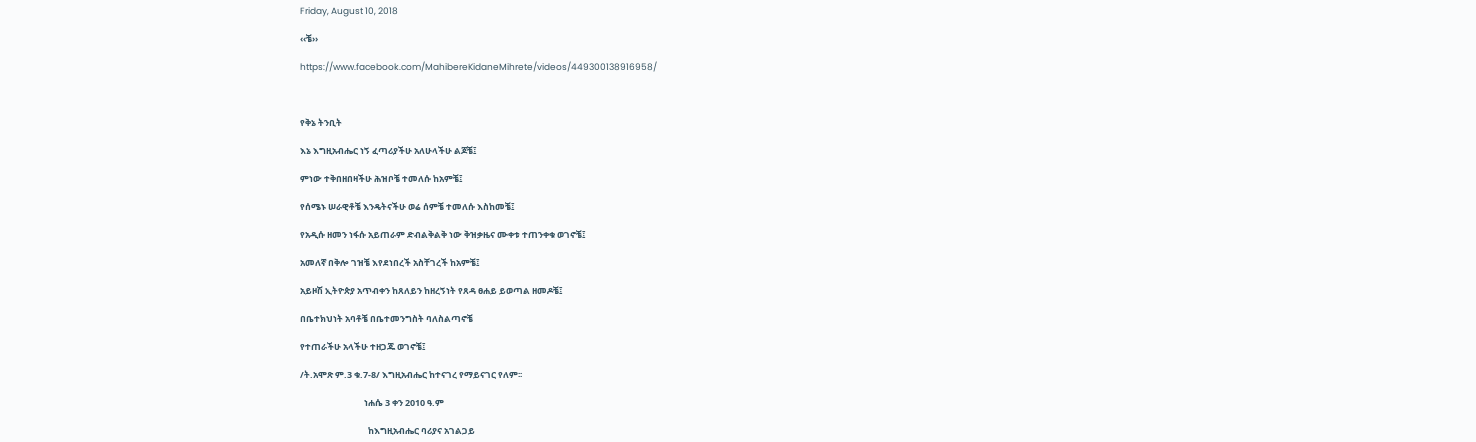Friday, August 10, 2018

‹‹ቼ››

https://www.facebook.com/MahibereKidaneMihrete/videos/449300138916958/



የቅኔ ትንቢት

እኔ እግዚአብሔር ነኝ ፈጣሪያችሁ አለሁላችሁ ልጆቼ፤

ምነው ተቅበዘበዛችሁ ሕዝቦቼ ተመለሱ ከአምቼ፤

የሰሜኑ ሠራዊቶቼ እንዴትናችሁ ወሬ ሰምቼ ተመለሱ እስከመቼ፤

የአዲሱ ዘመን ነፋሱ አይጠራም ድብልቅልቅ ነው ቅዝቃዜና ሙቀቱ ተጠንቀቁ ወገኖቼ፤

አመለኛ በቅሎ ገዝቼ እየደነበረች አስቸገረች ከአምቼ፤

አይዞሽ ኢትዮጵያ አጥብቀን ከጸለይን ከዘረኝነት የጸዳ ፀሐይ ይወጣል ዘመዶቼ፤

በቤተክህነት አባቶቼ በቤተመንግስት ባለስልጣኖቼ

የተጠራችሁ አላችሁ ተዘጋጁ ወገኖቼ፤

/ት.አሞጽ ም.3 ቁ.7-8/ እግዚአብሔር ከተናገረ የማይናገር የለም፡፡

                                ነሐሴ 3 ቀን 2010 ዓ.ም

                                  ከእግዚአብሔር ባሪያና አገልጋይ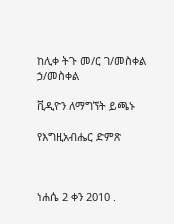ከሊቀ ትጉ መ/ር ገ/መስቀል ኃ/መስቀል

ቪዲዮን ለማግኘት ይጫኑ

የእግዚአብሔር ድምጽ



ነሐሴ 2 ቀን 2010 .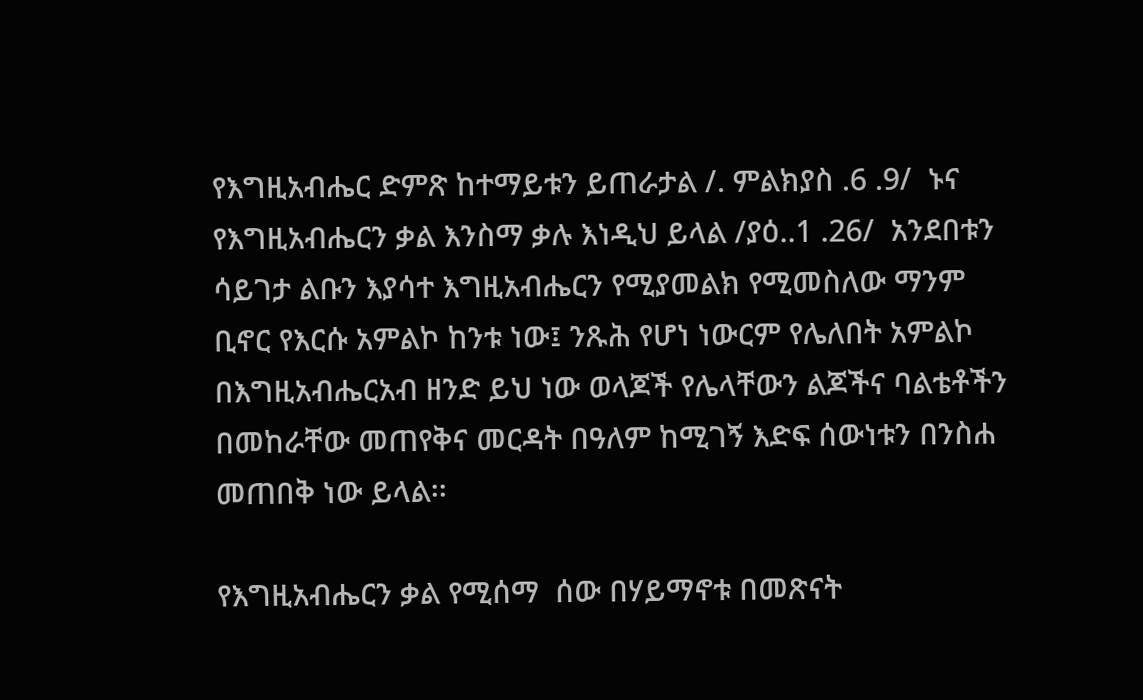የእግዚአብሔር ድምጽ ከተማይቱን ይጠራታል /. ምልክያስ .6 .9/  ኑና የእግዚአብሔርን ቃል እንስማ ቃሉ እነዲህ ይላል /ያዕ..1 .26/  አንደበቱን ሳይገታ ልቡን እያሳተ እግዚአብሔርን የሚያመልክ የሚመስለው ማንም ቢኖር የእርሱ አምልኮ ከንቱ ነው፤ ንጹሕ የሆነ ነውርም የሌለበት አምልኮ በእግዚአብሔርአብ ዘንድ ይህ ነው ወላጆች የሌላቸውን ልጆችና ባልቴቶችን በመከራቸው መጠየቅና መርዳት በዓለም ከሚገኝ እድፍ ሰውነቱን በንስሐ መጠበቅ ነው ይላል፡፡

የእግዚአብሔርን ቃል የሚሰማ  ሰው በሃይማኖቱ በመጽናት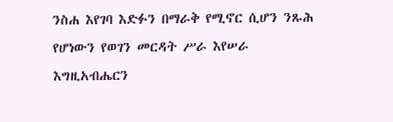ንስሐ እየገባ እድፉን በማራቅ የሚኖር ሲሆን ንጹሕ የሆነውን የወገን መርዳት ሥራ እየሠራ እግዚአብሔርን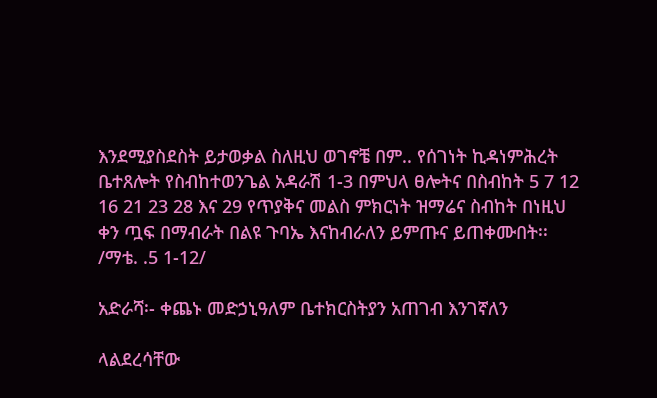እንደሚያስደስት ይታወቃል ስለዚህ ወገኖቼ በም.. የሰገነት ኪዳነምሕረት ቤተጸሎት የስብከተወንጌል አዳራሽ 1-3 በምህላ ፀሎትና በስብከት 5 7 12 16 21 23 28 እና 29 የጥያቅና መልስ ምክርነት ዝማሬና ስብከት በነዚህ ቀን ጧፍ በማብራት በልዩ ጉባኤ እናከብራለን ይምጡና ይጠቀሙበት፡፡ /ማቴ. .5 1-12/

አድራሻ፡- ቀጨኑ መድኃኒዓለም ቤተክርስትያን አጠገብ እንገኛለን

ላልደረሳቸው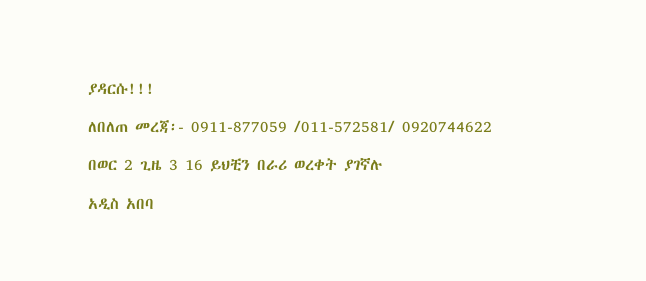ያዳርሱ!!!

ለበለጠ መረጃ፡- 0911-877059 /011-572581/ 0920744622

በወር 2 ጊዜ 3 16 ይህቺን በራሪ ወረቀት ያገኛሉ

አዲስ አበባ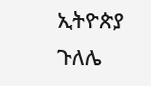ኢትዮጵያ ጉለሌ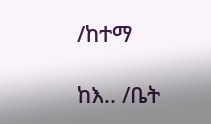/ከተማ

ከእ.. /ቤት